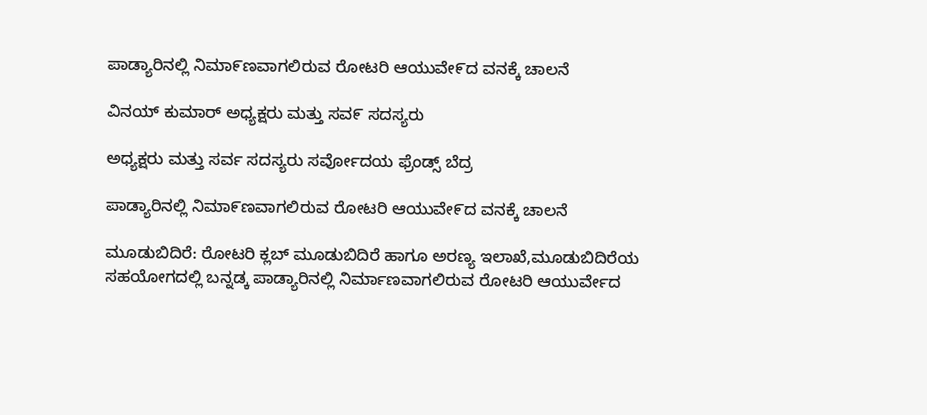ಪಾಡ್ಯಾರಿನಲ್ಲಿ ನಿಮಾ೯ಣವಾಗಲಿರುವ ರೋಟರಿ ಆಯುವೇ೯ದ ವನಕ್ಕೆ ಚಾಲನೆ

ವಿನಯ್ ಕುಮಾರ್ ಅಧ್ಯಕ್ಷರು ಮತ್ತು ಸವ೯ ಸದಸ್ಯರು

ಅಧ್ಯಕ್ಷರು ಮತ್ತು ಸರ್ವ ಸದಸ್ಯರು ಸರ್ವೋದಯ ಫ್ರೆಂಡ್ಸ್ ಬೆದ್ರ

ಪಾಡ್ಯಾರಿನಲ್ಲಿ ನಿಮಾ೯ಣವಾಗಲಿರುವ ರೋಟರಿ ಆಯುವೇ೯ದ ವನಕ್ಕೆ ಚಾಲನೆ

ಮೂಡುಬಿದಿರೆ: ರೋಟರಿ ಕ್ಲಬ್ ಮೂಡುಬಿದಿರೆ ಹಾಗೂ ಅರಣ್ಯ ಇಲಾಖೆ,ಮೂಡುಬಿದಿರೆಯ ಸಹಯೋಗದಲ್ಲಿ ಬನ್ನಡ್ಕ ಪಾಡ್ಯಾರಿನಲ್ಲಿ ನಿರ್ಮಾಣವಾಗಲಿರುವ ರೋಟರಿ ಆಯುರ್ವೇದ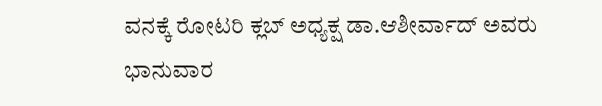ವನಕ್ಕೆ ರೋಟರಿ ಕ್ಲಬ್ ಅಧ್ಯಕ್ಷ ಡಾ.ಆಶೀರ್ವಾದ್ ಅವರು ಭಾನುವಾರ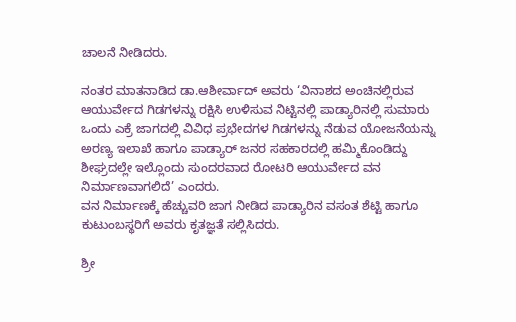ಚಾಲನೆ ನೀಡಿದರು.

ನಂತರ ಮಾತನಾಡಿದ ಡಾ.ಆಶೀರ್ವಾದ್ ಅವರು ‘ವಿನಾಶದ ಅಂಚಿನಲ್ಲಿರುವ ಆಯುರ್ವೇದ ಗಿಡಗಳನ್ನು ರಕ್ಷಿಸಿ ಉಳಿಸುವ ನಿಟ್ಟಿನಲ್ಲಿ ಪಾಡ್ಯಾರಿನಲ್ಲಿ ಸುಮಾರು ಒಂದು ಎಕ್ರೆ ಜಾಗದಲ್ಲಿ ವಿವಿಧ ಪ್ರಭೇದಗಳ ಗಿಡಗಳನ್ನು ನೆಡುವ ಯೋಜನೆಯನ್ನು ಅರಣ್ಯ ಇಲಾಖೆ ಹಾಗೂ ಪಾಡ್ಯಾರ್ ಜನರ ಸಹಕಾರದಲ್ಲಿ ಹಮ್ಮಿಕೊಂಡಿದ್ದು ಶೀಘ್ರದಲ್ಲೇ ಇಲ್ಲೊಂದು ಸುಂದರವಾದ ರೋಟರಿ ಆಯುರ್ವೇದ ವನ ನಿರ್ಮಾಣವಾಗಲಿದೆ’ ಎಂದರು.
ವನ ನಿರ್ಮಾಣಕ್ಕೆ ಹೆಚ್ಚುವರಿ ಜಾಗ ನೀಡಿದ ಪಾಡ್ಯಾರಿನ ವಸಂತ ಶೆಟ್ಟಿ ಹಾಗೂ ಕುಟುಂಬಸ್ಥರಿಗೆ ಅವರು ಕೃತಜ್ಞತೆ ಸಲ್ಲಿಸಿದರು.

ಶ್ರೀ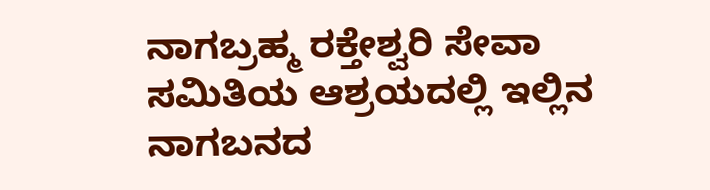ನಾಗಬ್ರಹ್ಮ ರಕ್ತೇಶ್ವರಿ ಸೇವಾ ಸಮಿತಿಯ ಆಶ್ರಯದಲ್ಲಿ ಇಲ್ಲಿನ ನಾಗಬನದ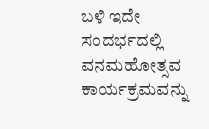ಬಳಿ ಇದೇ ಸಂದರ್ಭದಲ್ಲಿ ವನಮಹೋತ್ಸವ ಕಾರ್ಯಕ್ರಮವನ್ನು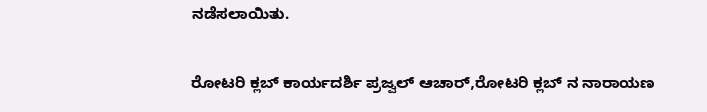ನಡೆಸಲಾಯಿತು.

ರೋಟರಿ ಕ್ಲಬ್ ಕಾರ್ಯದರ್ಶಿ ಪ್ರಜ್ವಲ್ ಆಚಾರ್,ರೋಟರಿ ಕ್ಲಬ್ ನ ನಾರಾಯಣ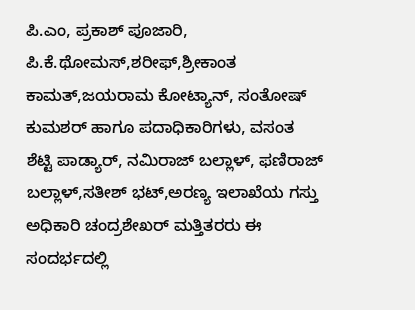ಪಿ.ಎಂ, ಪ್ರಕಾಶ್ ಪೂಜಾರಿ, ಪಿ.ಕೆ.ಥೋಮಸ್,ಶರೀಫ್,ಶ್ರೀಕಾಂತ ಕಾಮತ್,ಜಯರಾಮ ಕೋಟ್ಯಾನ್, ಸಂತೋಷ್ ಕುಮಶರ್ ಹಾಗೂ ಪದಾಧಿಕಾರಿಗಳು, ವಸಂತ ಶೆಟ್ಟಿ ಪಾಡ್ಯಾರ್, ನಮಿರಾಜ್ ಬಲ್ಲಾಳ್, ಫಣಿರಾಜ್ ಬಲ್ಲಾಳ್,ಸತೀಶ್ ಭಟ್,ಅರಣ್ಯ ಇಲಾಖೆಯ ಗಸ್ತು ಅಧಿಕಾರಿ ಚಂದ್ರಶೇಖರ್ ಮತ್ತಿತರರು ಈ ಸಂದರ್ಭದಲ್ಲಿ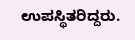ಉಪಸ್ಥಿತರಿದ್ದರು.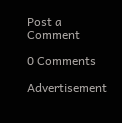Post a Comment

0 Comments

Advertisement